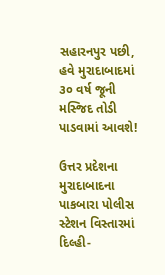સહારનપુર પછી, હવે મુરાદાબાદમાં ૩૦ વર્ષ જૂની મસ્જિદ તોડી પાડવામાં આવશે!

ઉત્તર પ્રદેશના મુરાદાબાદના પાકબારા પોલીસ સ્ટેશન વિસ્તારમાં દિલ્હી-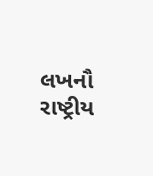લખનૌ રાષ્ટ્રીય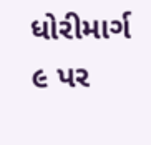ધોરીમાર્ગ ૯ પર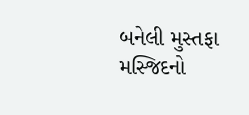બનેલી મુસ્તફા મસ્જિદનો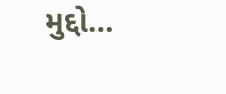મુદ્દો…